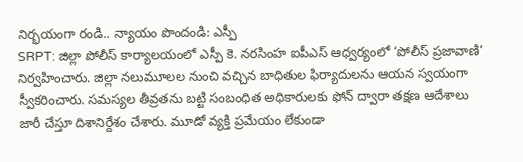నిర్భయంగా రండి.. న్యాయం పొందండి: ఎస్పీ
SRPT: జిల్లా పోలీస్ కార్యాలయంలో ఎస్పీ కె. నరసింహ ఐపీఎస్ ఆధ్వర్యంలో ‘పోలీస్ ప్రజావాణి’ నిర్వహించారు. జిల్లా నలుమూలల నుంచి వచ్చిన బాధితుల ఫిర్యాదులను ఆయన స్వయంగా స్వీకరించారు. సమస్యల తీవ్రతను బట్టి సంబంధిత అధికారులకు ఫోన్ ద్వారా తక్షణ ఆదేశాలు జారీ చేస్తూ దిశానిర్దేశం చేశారు. మూడో వ్యక్తి ప్రమేయం లేకుండా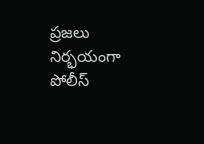ప్రజలు నిర్భయంగా పోలీస్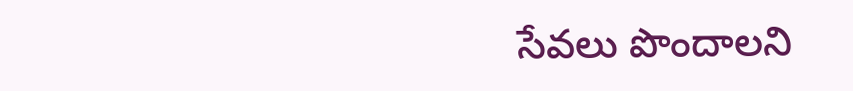సేవలు పొందాలని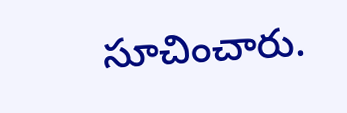సూచించారు.